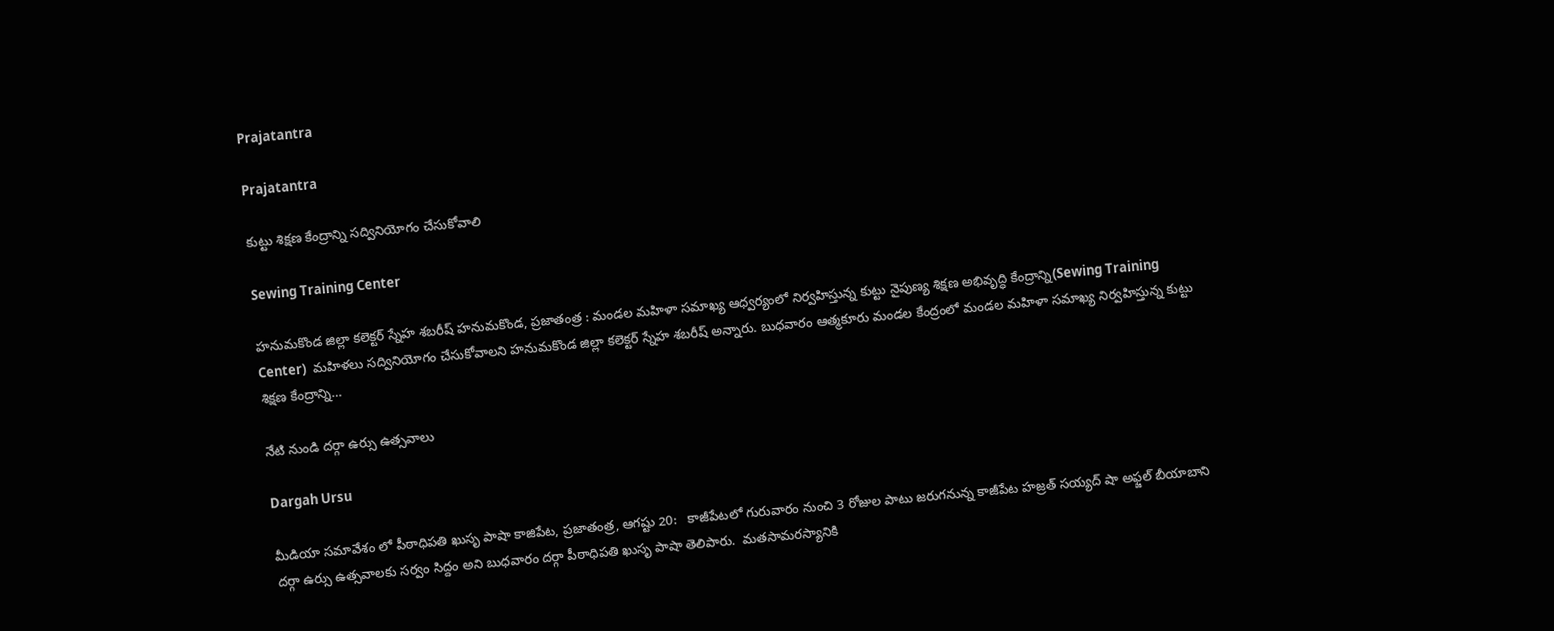Prajatantra

Prajatantra

కుట్టు శిక్షణ కేంద్రాన్ని స‌ద్వినియోగం చేసుకోవాలి

Sewing Training Center

హనుమకొండ జిల్లా కలెక్టర్ స్నేహ శబరీష్ హనుమకొండ, ప్ర‌జాతంత్ర‌ : మండల మహిళా సమాఖ్య ఆధ్వర్యంలో నిర్వహిస్తున్న కుట్టు నైపుణ్య శిక్షణ అభివృద్ధి కేంద్రాన్ని(Sewing Training Center)  మహిళలు సద్వినియోగం చేసుకోవాలని హనుమకొండ జిల్లా కలెక్టర్ స్నేహ శబరీష్ అన్నారు. బుధవారం ఆత్మకూరు మండల కేంద్రంలో మండల మహిళా సమాఖ్య నిర్వహిస్తున్న కుట్టు శిక్షణ కేంద్రాన్ని…

నేటి నుండి దర్గా ఉర్సు ఉత్సవాలు

Dargah Ursu

మీడియా సమావేశం లో పీఠాధిపతి ఖుసృ పాషా కాజిపేట, ప్రజాతంత్ర, ఆగష్టు 20:   కాజీపేటలో గురువారం నుంచి 3 రోజుల పాటు జరుగనున్న కాజీపేట హజ్రత్ సయ్యద్ షా అఫ్జల్ బీయాబాని దర్గా ఉర్సు ఉత్సవాలకు సర్వం సిద్దం అని బుధవారం దర్గా పీఠాధిపతి ఖుసృ పాషా తెలిపారు.  మతసామరస్యానికి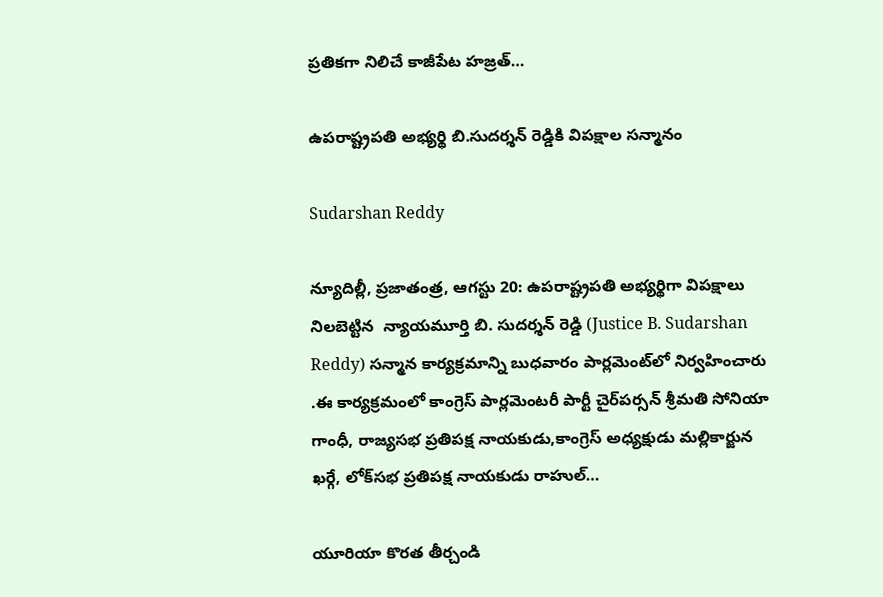ప్రతికగా నిలిచే కాజీపేట హజ్రత్…

ఉప‌రాష్ట్రప‌తి అభ్య‌ర్థి బి.సుద‌ర్శ‌న్ రెడ్డికి విప‌క్షాల స‌న్మానం

Sudarshan Reddy

న్యూదిల్లీ, ప్ర‌జాతంత్ర‌, ఆగ‌స్టు 20: ఉప‌రాష్ట్రప‌తి అభ్య‌ర్థిగా విప‌క్షాలు నిల‌బెట్టిన  న్యాయమూర్తి బి. సుదర్శన్ రెడ్డి (Justice B. Sudarshan Reddy) సన్మాన కార్యక్రమాన్ని బుధవారం పార్లమెంట్‌లో నిర్వ‌హించారు .ఈ కార్యక్రమంలో కాంగ్రెస్ పార్లమెంటరీ పార్టీ చైర్‌పర్సన్ శ్రీమతి సోనియా గాంధీ, రాజ్యసభ ప్రతిపక్ష నాయకుడు,కాంగ్రెస్ అధ్యక్షుడు మల్లికార్జున ఖర్గే, లోక్‌సభ ప్రతిపక్ష నాయకుడు రాహుల్…

యూరియా కొరత తీర్చండి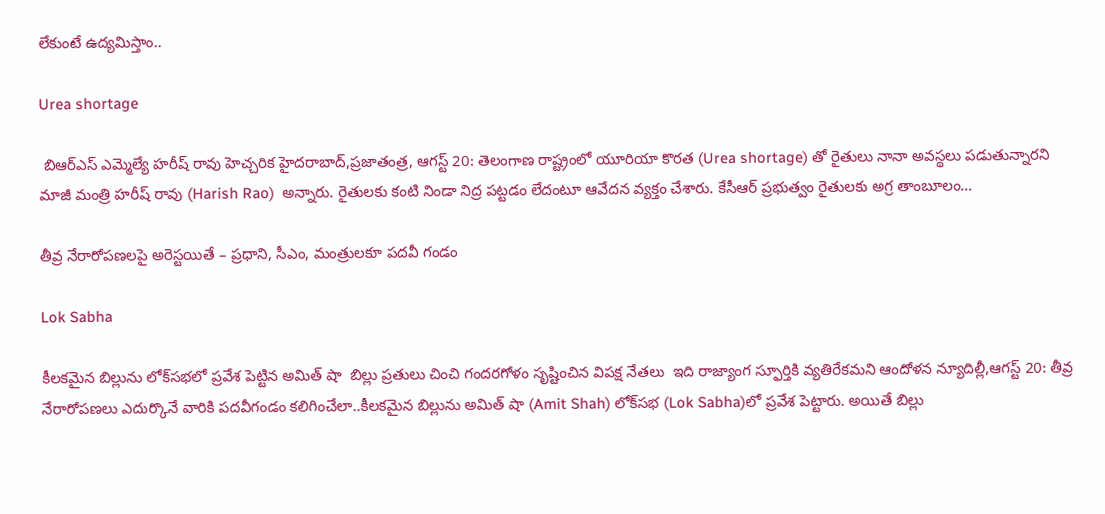లేకుంటే ఉద్యమిస్తాం..

Urea shortage

 బిఆర్‌ఎస్‌ ఎమ్మెల్యే హరీష్‌ ‌రావు హెచ్చరిక హైదరాబాద్‌,ప్రజాతంత్ర, ఆగస్ట్ 20: తెలంగాణ రాష్ట్రంలో యూరియా కొరత (Urea shortage) తో రైతులు నానా అవస్థలు పడుతున్నారని మాజీ మంత్రి హరీష్‌ ‌రావు (Harish Rao)  అన్నారు. రైతులకు కంటి నిండా నిద్ర పట్టడం లేదంటూ ఆవేదన వ్యక్తం చేశారు. కేసీఆర్‌ ‌ప్రభుత్వం రైతులకు అగ్ర తాంబూలం…

తీవ్ర నేరారోపణలపై అరెస్టయితే – ప్రధాని, సీఎం, మంత్రులకూ పదవీ గండం

Lok Sabha

కీలకమైన బిల్లును లోక్‌సభలో ప్రవేశ పెట్టిన అమిత్‌ ‌షా  బిల్లు ప్రతులు చించి గందరగోళం సృష్టించిన విపక్ష నేతలు  ఇది రాజ్యాంగ స్ఫూర్తికి వ్యతిరేకమని ఆందోళన న్యూదిల్లీ,ఆగస్ట్ 20: తీవ్ర నేరారోపణలు ఎదుర్కొనే వారికి పదవీగండం కలిగించేలా..కీలకమైన బిల్లును అమిత్‌ ‌షా (Amit Shah) లోక్‌సభ (Lok Sabha)లో ప్రవేశ పెట్టారు. అయితే బిల్లు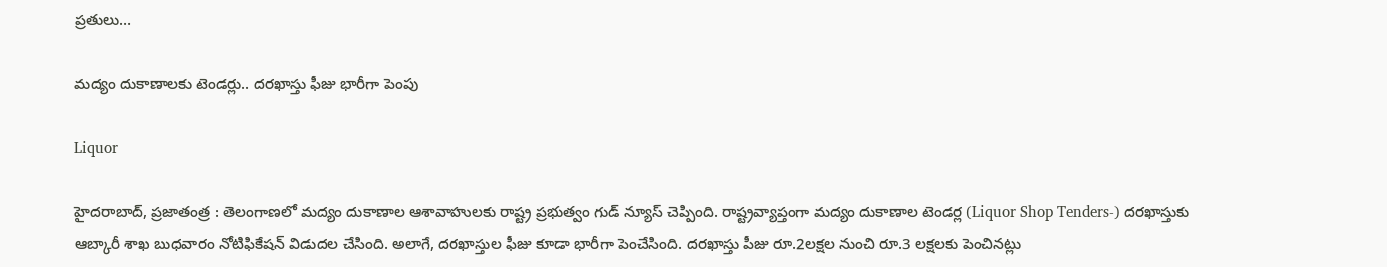ప్రతులు…

మద్యం దుకాణాలకు టెండర్లు.. దరఖాస్తు ఫీజు భారీగా పెంపు

Liquor

హైదరాబాద్‌, ప్రజాతంత్ర : తెలంగాణలో మద్యం దుకాణాల ఆశావాహులకు రాష్ట్ర ప్రభుత్వం గుడ్‌ ‌న్యూస్‌ ‌చెప్పింది. రాష్ట్రవ్యాప్తంగా మద్యం దుకాణాల టెండర్ల (Liquor Shop Tenders-) దరఖాస్తుకు ఆబ్కారీ శాఖ బుధవారం నోటిఫికేషన్‌ ‌విడుదల చేసింది. అలాగే, దరఖాస్తుల ఫీజు కూడా భారీగా పెంచేసింది. దరఖాస్తు పీజు రూ.2లక్షల నుంచి రూ.3 లక్షలకు పెంచినట్లు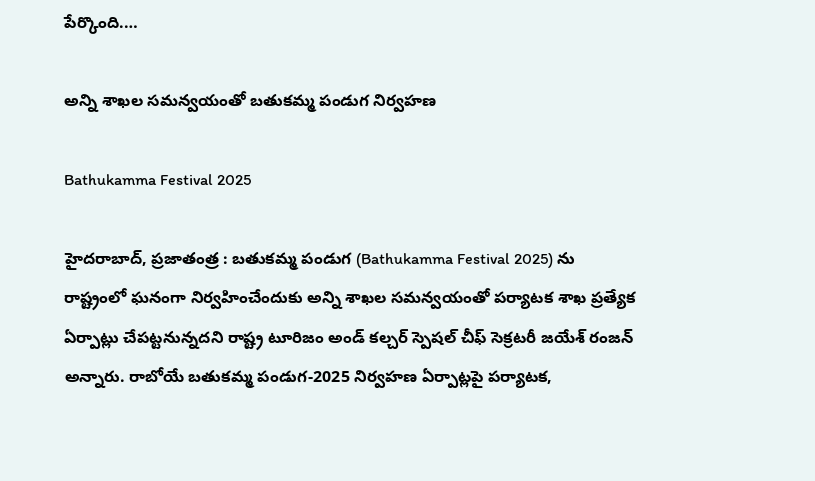పేర్కొంది.…

అన్ని శాఖల సమన్వయంతో బతుకమ్మ పండుగ నిర్వహణ

Bathukamma Festival 2025

హైదరాబాద్, ప్రజాతంత్ర : బతుకమ్మ పండుగ (Bathukamma Festival 2025) ను రాష్ట్రంలో ఘనంగా నిర్వహించేందుకు అన్ని శాఖల సమన్వయంతో పర్యాటక శాఖ ప్రత్యేక ఏర్పాట్లు చేపట్టనున్నదని రాష్ట్ర టూరిజం అండ్ కల్చర్ స్పెషల్ చీఫ్ సెక్రటరీ జయేశ్ రంజన్ అన్నారు. రాబోయే బతుకమ్మ పండుగ-2025 నిర్వహణ ఏర్పాట్లపై పర్యాటక,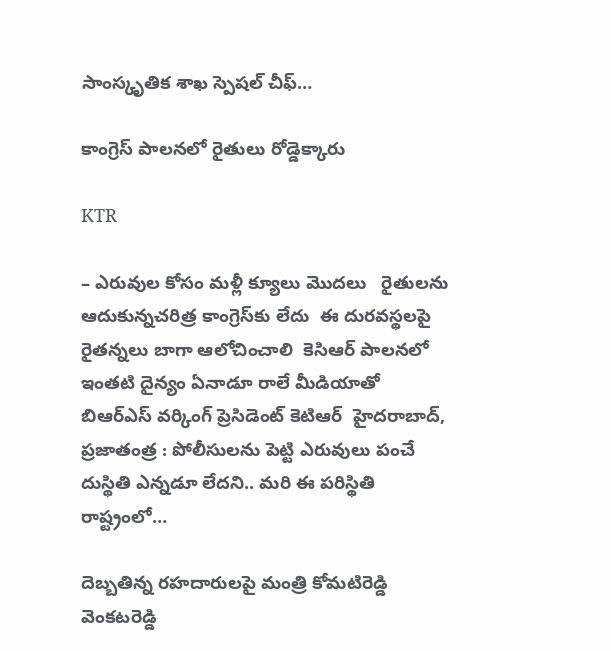సాంస్కృతిక శాఖ స్పెషల్ చీఫ్…

కాంగ్రెస్‌ ‌పాలనలో రైతులు రోడ్డెక్కారు

KTR

– ఎరువుల కోసం మళ్లీ క్యూలు మొద‌లు   రైతులను ఆదుకున్నచ‌రిత్ర కాంగ్రెస్‌కు లేదు  ఈ దురవస్థలపై రైతన్నలు బాగా ఆలోచించాలి  కెసిఆర్‌ ‌పాలనలో ఇంతటి దైన్యం ఏనాడూ రాలే మీడియాతో బిఆర్‌ఎస్‌ ‌వర్కింగ్ ప్రెసిడెంట్‌ ‌కెటిఆర్‌  ‌హైదరాబాద్‌, ప్రజాతంత్ర : పోలీసులను పెట్టి ఎరువులు పంచే దుస్థితి ఎన్నడూ లేదని.. మరి ఈ పరిస్థితి రాష్ట్రంలో…

దెబ్బ‌తిన్న ర‌హ‌దారుల‌పై మంత్రి కోమ‌టిరెడ్డి వెంక‌ట‌రెడ్డి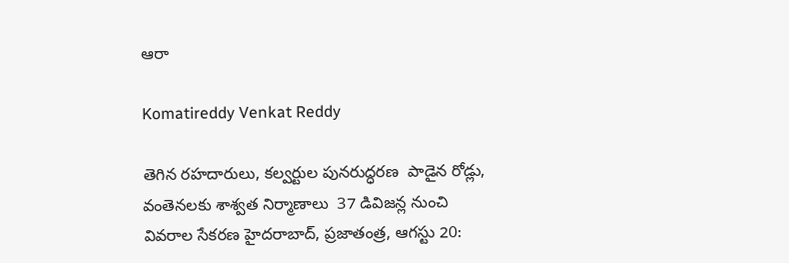ఆరా

Komatireddy Venkat Reddy

తెగిన ర‌హ‌దారులు, క‌ల్వ‌ర్టుల పున‌రుద్ధ‌ర‌ణ‌  పాడైన రోడ్లు, వంతెన‌ల‌కు శాశ్వ‌త నిర్మాణాలు  37 డివిజ‌న్ల నుంచి వివ‌రాల సేక‌ర‌ణ‌ హైదరాబాద్, ప్ర‌జాతంత్ర‌, ఆగ‌స్టు 20: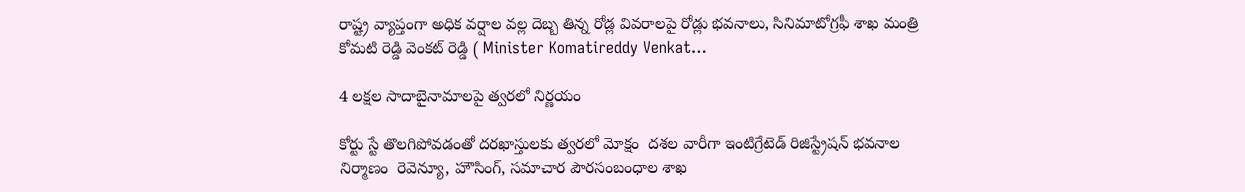రాష్ట్ర వ్యాప్తంగా అధిక వర్షాల వల్ల దెబ్బ తిన్న రోడ్ల వివరాలపై రోడ్లు భవనాలు, సినిమాటోగ్రఫీ శాఖ మంత్రి కోమటి రెడ్డి వెంకట్ రెడ్డి ( Minister Komatireddy Venkat…

4 ల‌క్ష‌ల సాదాబైనామాల‌పై త్వ‌ర‌లో నిర్ణ‌యం

కోర్టు స్టే తొలగిపోవడంతో ద‌ర‌ఖాస్తుల‌కు త్వ‌ర‌లో మోక్షం  ద‌శ‌ల వారీగా ఇంటిగ్రేటెడ్ రిజిస్ట్రేష‌న్ భ‌వ‌నాల నిర్మాణం  రెవెన్యూ, హౌసింగ్‌, స‌మాచార పౌర‌సంబంధాల శాఖ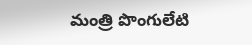మంత్రి పొంగులేటి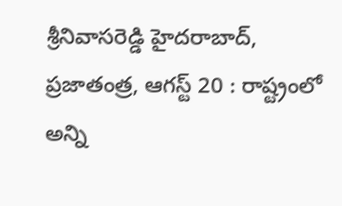శ్రీ‌నివాస‌రెడ్డి హైద‌రాబాద్, ప్రజాతంత్ర, ఆగస్ట్ 20 : రాష్ట్రంలో అన్ని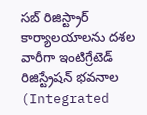స‌బ్ రిజిస్ట్రార్ కార్యాల‌యాల‌ను ద‌శ‌ల వారీగా ఇంటిగ్రేటెడ్ రిజిస్ట్రేష‌న్ భ‌వ‌నాల (Integrated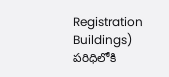Registration Buildings) ప‌రిధిలోకి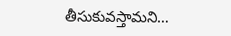తీసుకువ‌స్తామ‌ని…